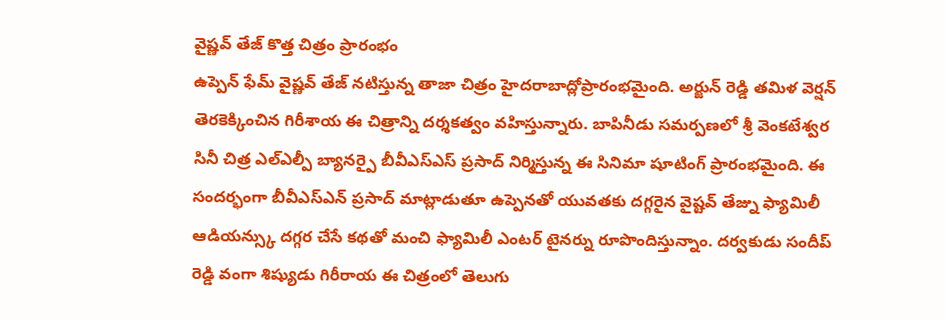వైష్ణవ్ తేజ్ కొత్త చిత్రం ప్రారంభం
ఉప్పెన్ ఫేమ్ వైష్ణవ్ తేజ్ నటిస్తున్న తాజా చిత్రం హైదరాబాద్లోప్రారంభమైంది. అర్జున్ రెడ్డి తమిళ వెర్షన్ తెరకెక్కించిన గిరీశాయ ఈ చిత్రాన్ని దర్శకత్వం వహిస్తున్నారు. బాపినీడు సమర్పణలో శ్రీ వెంకటేశ్వర సినీ చిత్ర ఎల్ఎల్పీ బ్యానర్పై బీవీఎస్ఎస్ ప్రసాద్ నిర్మిస్తున్న ఈ సినిమా షూటింగ్ ప్రారంభమైంది. ఈ సందర్భంగా బీవీఎస్ఎన్ ప్రసాద్ మాట్లాడుతూ ఉప్పెనతో యువతకు దగ్గరైన వైష్టవ్ తేజ్ను ఫ్యామిలీ ఆడియన్స్కు దగ్గర చేసే కథతో మంచి ఫ్యామిలీ ఎంటర్ టైనర్ను రూపొందిస్తున్నాం. దర్వకుడు సందీప్ రెడ్డి వంగా శిష్యుడు గిరీరాయ ఈ చిత్రంలో తెలుగు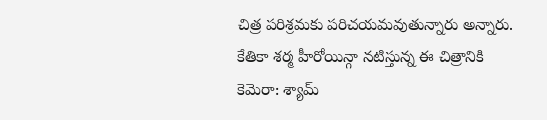చిత్ర పరిశ్రమకు పరిచయమవుతున్నారు అన్నారు. కేతికా శర్మ హీరోయిన్గా నటిస్తున్న ఈ చిత్రానికి కెమెరా: శ్యామ్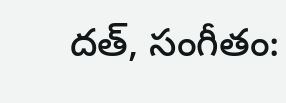దత్, సంగీతం: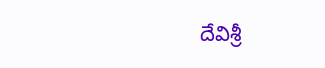దేవిశ్రీ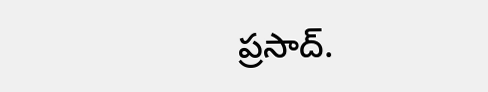ప్రసాద్.